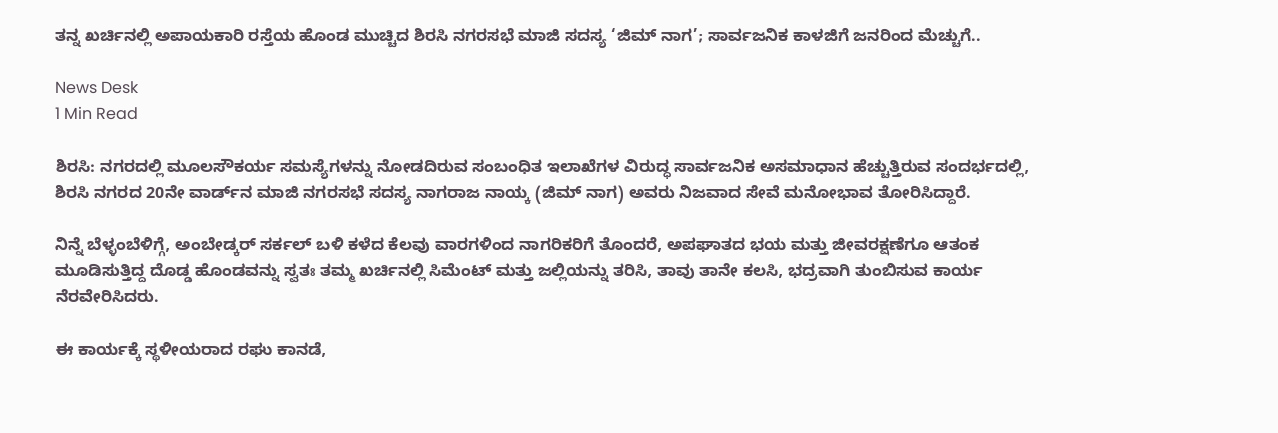ತನ್ನ ಖರ್ಚಿನಲ್ಲಿ ಅಪಾಯಕಾರಿ ರಸ್ತೆಯ ಹೊಂಡ ಮುಚ್ಚಿದ ಶಿರಸಿ ನಗರಸಭೆ ಮಾಜಿ ಸದಸ್ಯ ‘ಜಿಮ್ ನಾಗ’; ಸಾರ್ವಜನಿಕ ಕಾಳಜಿಗೆ ಜನರಿಂದ ಮೆಚ್ಚುಗೆ..

News Desk
1 Min Read

ಶಿರಸಿ: ನಗರದಲ್ಲಿ ಮೂಲಸೌಕರ್ಯ ಸಮಸ್ಯೆಗಳನ್ನು ನೋಡದಿರುವ ಸಂಬಂಧಿತ ಇಲಾಖೆಗಳ ವಿರುದ್ಧ ಸಾರ್ವಜನಿಕ ಅಸಮಾಧಾನ ಹೆಚ್ಚುತ್ತಿರುವ ಸಂದರ್ಭದಲ್ಲಿ, ಶಿರಸಿ ನಗರದ 20ನೇ ವಾರ್ಡ್‌ನ ಮಾಜಿ ನಗರಸಭೆ ಸದಸ್ಯ ನಾಗರಾಜ ನಾಯ್ಕ (ಜಿಮ್ ನಾಗ) ಅವರು ನಿಜವಾದ ಸೇವೆ ಮನೋಭಾವ ತೋರಿಸಿದ್ದಾರೆ.

ನಿನ್ನೆ ಬೆಳ್ಳಂಬೆಳಿಗ್ಗೆ, ಅಂಬೇಡ್ಕರ್ ಸರ್ಕಲ್ ಬಳಿ ಕಳೆದ ಕೆಲವು ವಾರಗಳಿಂದ ನಾಗರಿಕರಿಗೆ ತೊಂದರೆ, ಅಪಘಾತದ ಭಯ ಮತ್ತು ಜೀವರಕ್ಷಣೆಗೂ ಆತಂಕ ಮೂಡಿಸುತ್ತಿದ್ದ ದೊಡ್ಡ ಹೊಂಡವನ್ನು ಸ್ವತಃ ತಮ್ಮ ಖರ್ಚಿನಲ್ಲಿ ಸಿಮೆಂಟ್ ಮತ್ತು ಜಲ್ಲಿಯನ್ನು ತರಿಸಿ, ತಾವು ತಾನೇ ಕಲಸಿ, ಭದ್ರವಾಗಿ ತುಂಬಿಸುವ ಕಾರ್ಯ ನೆರವೇರಿಸಿದರು.

ಈ ಕಾರ್ಯಕ್ಕೆ ಸ್ಥಳೀಯರಾದ ರಘು ಕಾನಡೆ,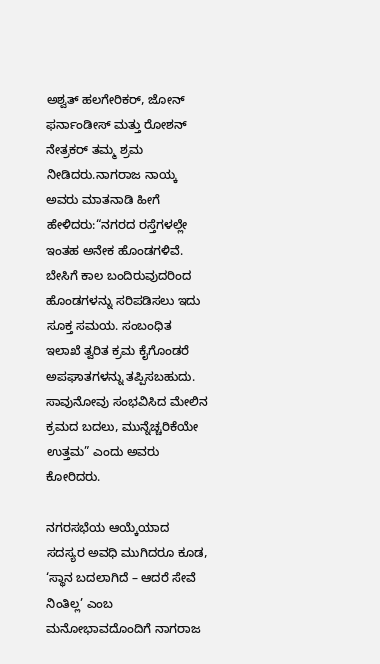ಅಶ್ವತ್ ಹಲಗೇರಿಕರ್, ಜೋನ್ ಫರ್ನಾಂಡೀಸ್ ಮತ್ತು ರೋಶನ್ ನೇತ್ರಕರ್ ತಮ್ಮ ಶ್ರಮ ನೀಡಿದರು.ನಾಗರಾಜ ನಾಯ್ಕ ಅವರು ಮಾತನಾಡಿ ಹೀಗೆ ಹೇಳಿದರು:“ನಗರದ ರಸ್ತೆಗಳಲ್ಲೇ ಇಂತಹ ಅನೇಕ ಹೊಂಡಗಳಿವೆ. ಬೇಸಿಗೆ ಕಾಲ ಬಂದಿರುವುದರಿಂದ ಹೊಂಡಗಳನ್ನು ಸರಿಪಡಿಸಲು ಇದು ಸೂಕ್ತ ಸಮಯ. ಸಂಬಂಧಿತ ಇಲಾಖೆ ತ್ವರಿತ ಕ್ರಮ ಕೈಗೊಂಡರೆ ಅಪಘಾತಗಳನ್ನು ತಪ್ಪಿಸಬಹುದು. ಸಾವುನೋವು ಸಂಭವಿಸಿದ ಮೇಲಿನ ಕ್ರಮದ ಬದಲು, ಮುನ್ನೆಚ್ಚರಿಕೆಯೇ ಉತ್ತಮ” ಎಂದು ಅವರು ಕೋರಿದರು.

ನಗರಸಭೆಯ ಆಯ್ಕೆಯಾದ ಸದಸ್ಯರ ಅವಧಿ ಮುಗಿದರೂ ಕೂಡ, ‘ಸ್ಥಾನ ಬದಲಾಗಿದೆ – ಆದರೆ ಸೇವೆ ನಿಂತಿಲ್ಲ’ ಎಂಬ ಮನೋಭಾವದೊಂದಿಗೆ ನಾಗರಾಜ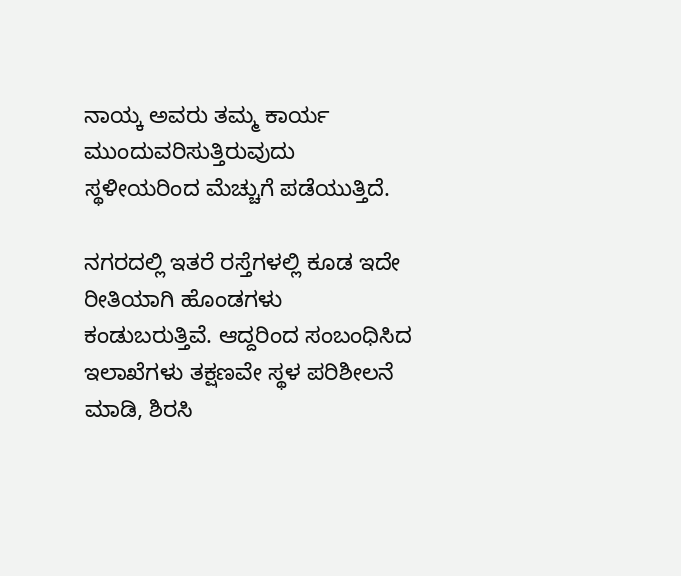ನಾಯ್ಕ ಅವರು ತಮ್ಮ ಕಾರ್ಯ ಮುಂದುವರಿಸುತ್ತಿರುವುದು ಸ್ಥಳೀಯರಿಂದ ಮೆಚ್ಚುಗೆ ಪಡೆಯುತ್ತಿದೆ.

ನಗರದಲ್ಲಿ ಇತರೆ ರಸ್ತೆಗಳಲ್ಲಿ ಕೂಡ ಇದೇ ರೀತಿಯಾಗಿ ಹೊಂಡಗಳು ಕಂಡುಬರುತ್ತಿವೆ. ಆದ್ದರಿಂದ ಸಂಬಂಧಿಸಿದ ಇಲಾಖೆಗಳು ತಕ್ಷಣವೇ ಸ್ಥಳ ಪರಿಶೀಲನೆ ಮಾಡಿ, ಶಿರಸಿ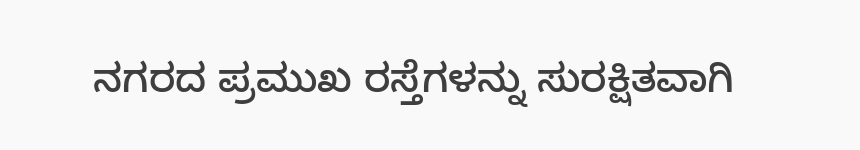ನಗರದ ಪ್ರಮುಖ ರಸ್ತೆಗಳನ್ನು ಸುರಕ್ಷಿತವಾಗಿ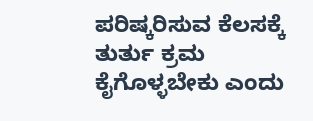ಪರಿಷ್ಕರಿಸುವ ಕೆಲಸಕ್ಕೆ ತುರ್ತು ಕ್ರಮ ಕೈಗೊಳ್ಳಬೇಕು ಎಂದು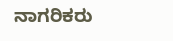ನಾಗರಿಕರು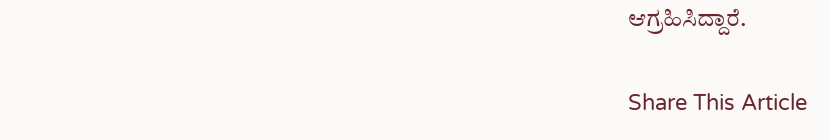ಆಗ್ರಹಿಸಿದ್ದಾರೆ.

Share This Article